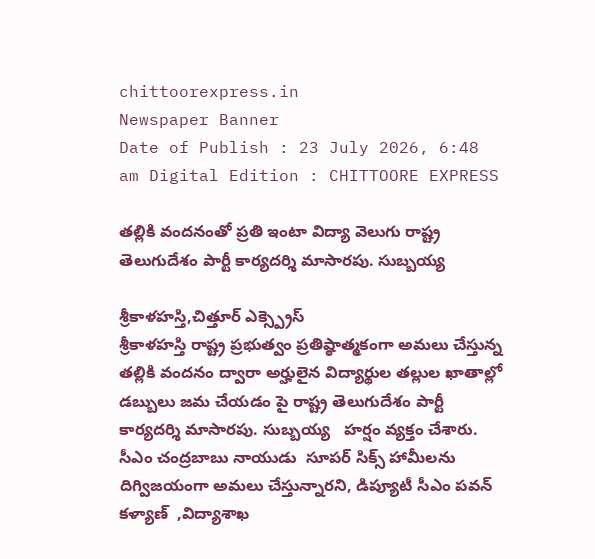chittoorexpress.in
Newspaper Banner
Date of Publish : 23 July 2026, 6:48 am Digital Edition : CHITTOORE EXPRESS

తల్లికి వందనంతో ప్రతి ఇంటా విద్యా వెలుగు రాష్ట్ర తెలుగుదేశం పార్టీ కార్యదర్శి మాసారపు. సుబ్బయ్య

శ్రీకాళహస్తి,చిత్తూర్ ఎక్స్ప్రెస్
శ్రీకాళహస్తి రాష్ట్ర ప్రభుత్వం ప్రతిష్ఠాత్మకంగా అమలు చేస్తున్న తల్లికి వందనం ద్వారా అర్హులైన విద్యార్థుల తల్లుల ఖాతాల్లో డబ్బులు జమ చేయడం పై రాష్ట్ర తెలుగుదేశం పార్టీ కార్యదర్శి మాసారపు. సుబ్బయ్య   హర్షం వ్యక్తం చేశారు. సీఎం చంద్రబాబు నాయుడు  సూపర్ సిక్స్ హామీలను దిగ్విజయంగా అమలు చేస్తున్నారని, డిప్యూటీ సీఎం పవన్ కళ్యాణ్  ,విద్యాశాఖ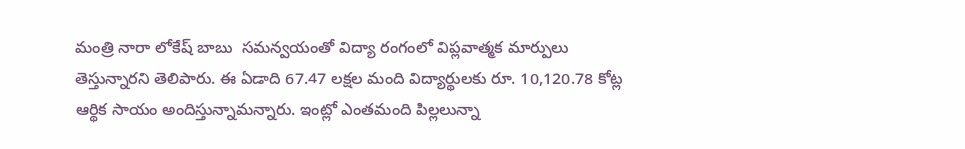మంత్రి నారా లోకేష్ బాబు  సమన్వయంతో విద్యా రంగంలో విప్లవాత్మక మార్పులు తెస్తున్నారని తెలిపారు. ఈ ఏడాది 67.47 లక్షల మంది విద్యార్థులకు రూ. 10,120.78 కోట్ల ఆర్థిక సాయం అందిస్తున్నామన్నారు. ఇంట్లో ఎంతమంది పిల్లలున్నా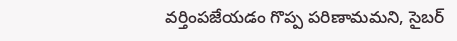వర్తింపజేయడం గొప్ప పరిణామమని, సైబర్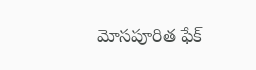మోసపూరిత ఫేక్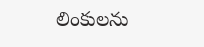లింకులను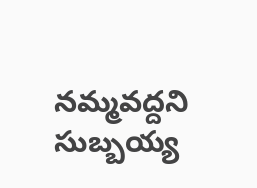నమ్మవద్దని సుబ్బయ్య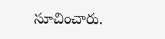సూచించారు.